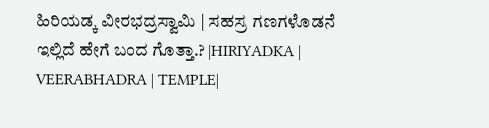ಹಿರಿಯಡ್ಕ ವೀರಭದ್ರಸ್ವಾಮಿ | ಸಹಸ್ರ ಗಣಗಳೊಡನೆ ಇಲ್ಲಿದೆ ಹೇಗೆ ಬಂದ ಗೊತ್ತಾ.? |HIRIYADKA | VEERABHADRA | TEMPLE|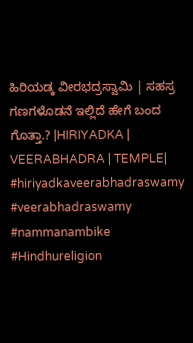ಹಿರಿಯಡ್ಕ ವೀರಭದ್ರಸ್ವಾಮಿ | ಸಹಸ್ರ ಗಣಗಳೊಡನೆ ಇಲ್ಲಿದೆ ಹೇಗೆ ಬಂದ ಗೊತ್ತಾ.? |HIRIYADKA | VEERABHADRA | TEMPLE| #hiriyadkaveerabhadraswamy #veerabhadraswamy #nammanambike #Hindhureligion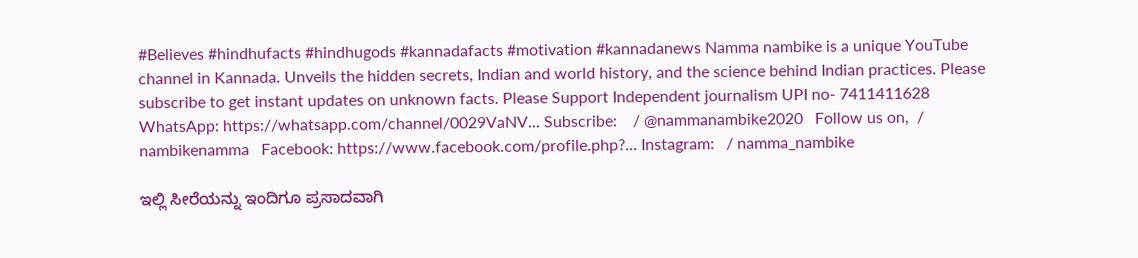#Believes #hindhufacts #hindhugods #kannadafacts #motivation #kannadanews Namma nambike is a unique YouTube channel in Kannada. Unveils the hidden secrets, Indian and world history, and the science behind Indian practices. Please subscribe to get instant updates on unknown facts. Please Support Independent journalism UPI no- 7411411628 WhatsApp: https://whatsapp.com/channel/0029VaNV... Subscribe:    / @nammanambike2020   Follow us on,  / nambikenamma   Facebook: https://www.facebook.com/profile.php?... Instagram:   / namma_nambike

ಇಲ್ಲಿ ಸೀರೆಯನ್ನು ಇಂದಿಗೂ ಪ್ರಸಾದವಾಗಿ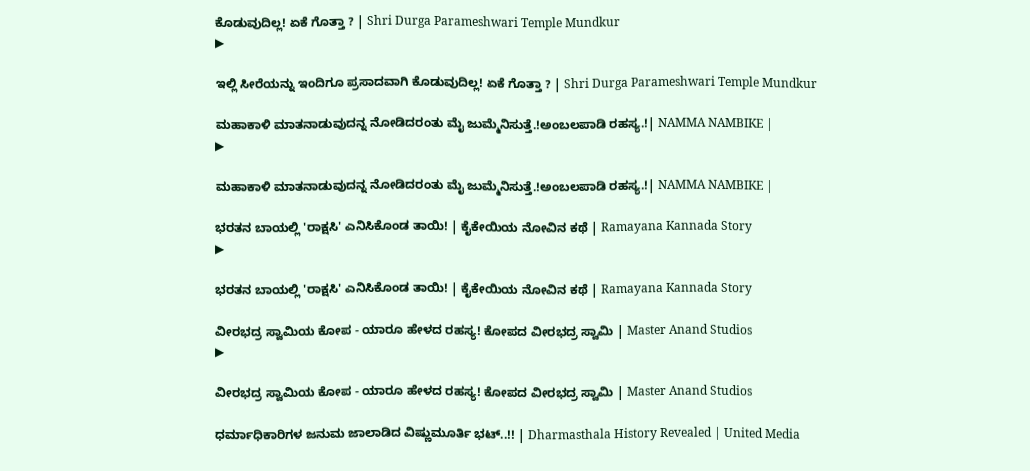ಕೊಡುವುದಿಲ್ಲ! ಏಕೆ ಗೊತ್ತಾ ? | Shri Durga Parameshwari Temple Mundkur
▶

ಇಲ್ಲಿ ಸೀರೆಯನ್ನು ಇಂದಿಗೂ ಪ್ರಸಾದವಾಗಿ ಕೊಡುವುದಿಲ್ಲ! ಏಕೆ ಗೊತ್ತಾ ? | Shri Durga Parameshwari Temple Mundkur

ಮಹಾಕಾಳಿ ಮಾತನಾಡುವುದನ್ನ ನೋಡಿದರಂತು ಮೈ ಜುಮ್ಮೆನಿಸುತ್ತೆ.!ಅಂಬಲಪಾಡಿ ರಹಸ್ಯ.!| NAMMA NAMBIKE |
▶

ಮಹಾಕಾಳಿ ಮಾತನಾಡುವುದನ್ನ ನೋಡಿದರಂತು ಮೈ ಜುಮ್ಮೆನಿಸುತ್ತೆ.!ಅಂಬಲಪಾಡಿ ರಹಸ್ಯ.!| NAMMA NAMBIKE |

ಭರತನ ಬಾಯಲ್ಲಿ 'ರಾಕ್ಷಸಿ' ಎನಿಸಿಕೊಂಡ ತಾಯಿ! | ಕೈಕೇಯಿಯ ನೋವಿನ ಕಥೆ | Ramayana Kannada Story
▶

ಭರತನ ಬಾಯಲ್ಲಿ 'ರಾಕ್ಷಸಿ' ಎನಿಸಿಕೊಂಡ ತಾಯಿ! | ಕೈಕೇಯಿಯ ನೋವಿನ ಕಥೆ | Ramayana Kannada Story

ವೀರಭದ್ರ ಸ್ವಾಮಿಯ ಕೋಪ - ಯಾರೂ ಹೇಳದ ರಹಸ್ಯ! ಕೋಪದ ವೀರಭದ್ರ ಸ್ವಾಮಿ | Master Anand Studios
▶

ವೀರಭದ್ರ ಸ್ವಾಮಿಯ ಕೋಪ - ಯಾರೂ ಹೇಳದ ರಹಸ್ಯ! ಕೋಪದ ವೀರಭದ್ರ ಸ್ವಾಮಿ | Master Anand Studios

ಧರ್ಮಾಧಿಕಾರಿಗಳ ಜನುಮ ಜಾಲಾಡಿದ ವಿಷ್ಣುಮೂರ್ತಿ ಭಟ್..!! | Dharmasthala History Revealed | United Media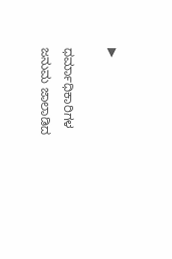▶

ಧರ್ಮಾಧಿಕಾರಿಗಳ ಜನುಮ ಜಾಲಾಡಿದ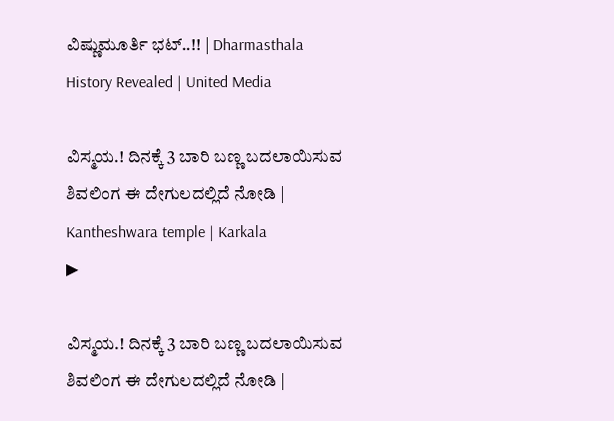ವಿಷ್ಣುಮೂರ್ತಿ ಭಟ್..!! | Dharmasthala History Revealed | United Media

ವಿಸ್ಮಯ.! ದಿನಕ್ಕೆ 3 ಬಾರಿ ಬಣ್ಣ ಬದಲಾಯಿಸುವ ಶಿವಲಿಂಗ ಈ ದೇಗುಲದಲ್ಲಿದೆ ನೋಡಿ | Kantheshwara temple | Karkala
▶

ವಿಸ್ಮಯ.! ದಿನಕ್ಕೆ 3 ಬಾರಿ ಬಣ್ಣ ಬದಲಾಯಿಸುವ ಶಿವಲಿಂಗ ಈ ದೇಗುಲದಲ್ಲಿದೆ ನೋಡಿ |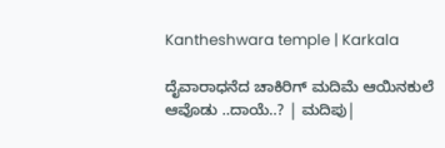Kantheshwara temple | Karkala

ದೈವಾರಾಧನೆದ ಚಾಕಿರಿಗ್ ಮದಿಮೆ ಆಯಿನಕುಲೆ ಆವೊಡು ..ದಾಯೆ..? | ಮದಿಪು|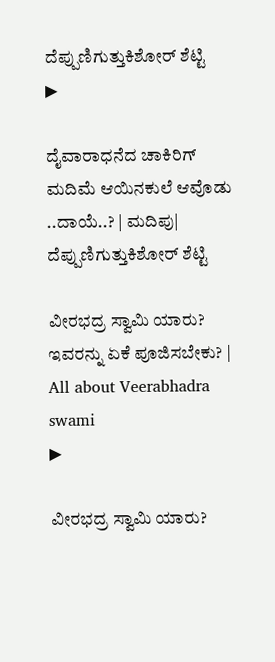ದೆಪ್ಪುಣಿಗುತ್ತುಕಿಶೋರ್ ಶೆಟ್ಟಿ
▶

ದೈವಾರಾಧನೆದ ಚಾಕಿರಿಗ್ ಮದಿಮೆ ಆಯಿನಕುಲೆ ಆವೊಡು ..ದಾಯೆ..? | ಮದಿಪು| ದೆಪ್ಪುಣಿಗುತ್ತುಕಿಶೋರ್ ಶೆಟ್ಟಿ

ವೀರಭದ್ರ ಸ್ವಾಮಿ ಯಾರು? ಇವರನ್ನು ಏಕೆ ಪೂಜಿಸಬೇಕು? | All about Veerabhadra swami
▶

ವೀರಭದ್ರ ಸ್ವಾಮಿ ಯಾರು?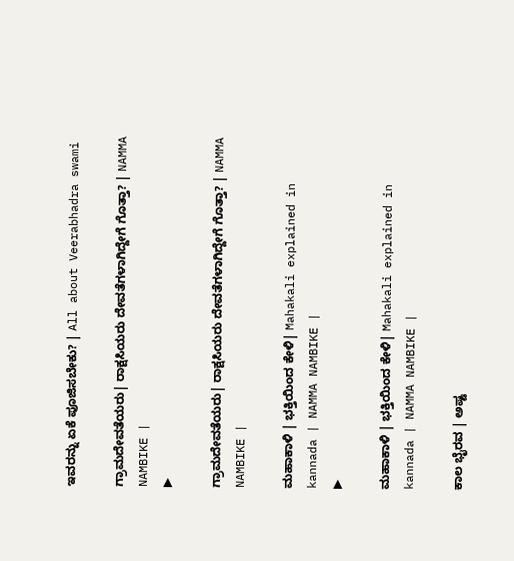ಇವರನ್ನು ಏಕೆ ಪೂಜಿಸಬೇಕು? | All about Veerabhadra swami

ಗ್ರಾಮದೇವತೆಯರು| ರಾಕ್ಷಸಿಯರು ದೇವತೆಗಳಾಗಿದ್ದೇಗೆ ಗೊತ್ತಾ? | NAMMA NAMBIKE |
▶

ಗ್ರಾಮದೇವತೆಯರು| ರಾಕ್ಷಸಿಯರು ದೇವತೆಗಳಾಗಿದ್ದೇಗೆ ಗೊತ್ತಾ? | NAMMA NAMBIKE |

ಮಹಾಕಾಳಿ | ಭಕ್ತಿಯಿಂದ ಕೇಳಿ| Mahakali explained in kannada | NAMMA NAMBIKE |
▶

ಮಹಾಕಾಳಿ | ಭಕ್ತಿಯಿಂದ ಕೇಳಿ| Mahakali explained in kannada | NAMMA NAMBIKE |

ಕಾಲ ಭೈರವ | ಅಷ್ಟ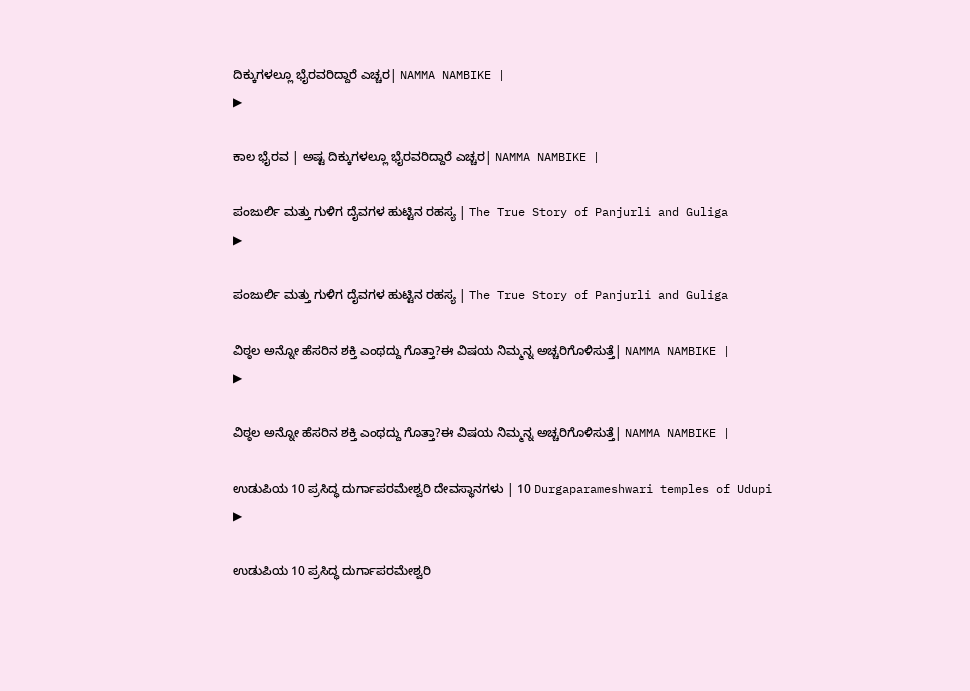ದಿಕ್ಕುಗಳಲ್ಲೂ ಭೈರವರಿದ್ದಾರೆ ಎಚ್ಚರ| NAMMA NAMBIKE |
▶

ಕಾಲ ಭೈರವ | ಅಷ್ಟ ದಿಕ್ಕುಗಳಲ್ಲೂ ಭೈರವರಿದ್ದಾರೆ ಎಚ್ಚರ| NAMMA NAMBIKE |

ಪಂಜುರ್ಲಿ ಮತ್ತು ಗುಳಿಗ ದೈವಗಳ ಹುಟ್ಟಿನ ರಹಸ್ಯ | The True Story of Panjurli and Guliga
▶

ಪಂಜುರ್ಲಿ ಮತ್ತು ಗುಳಿಗ ದೈವಗಳ ಹುಟ್ಟಿನ ರಹಸ್ಯ | The True Story of Panjurli and Guliga

ವಿಠ್ಠಲ ಅನ್ನೋ ಹೆಸರಿನ ಶಕ್ತಿ ಎಂಥದ್ದು ಗೊತ್ತಾ?ಈ ವಿಷಯ ನಿಮ್ಮನ್ನ ಅಚ್ಚರಿಗೊಳಿಸುತ್ತೆ| NAMMA NAMBIKE |
▶

ವಿಠ್ಠಲ ಅನ್ನೋ ಹೆಸರಿನ ಶಕ್ತಿ ಎಂಥದ್ದು ಗೊತ್ತಾ?ಈ ವಿಷಯ ನಿಮ್ಮನ್ನ ಅಚ್ಚರಿಗೊಳಿಸುತ್ತೆ| NAMMA NAMBIKE |

ಉಡುಪಿಯ 10 ಪ್ರಸಿದ್ಧ ದುರ್ಗಾಪರಮೇಶ್ವರಿ ದೇವಸ್ಥಾನಗಳು | 10 Durgaparameshwari temples of Udupi
▶

ಉಡುಪಿಯ 10 ಪ್ರಸಿದ್ಧ ದುರ್ಗಾಪರಮೇಶ್ವರಿ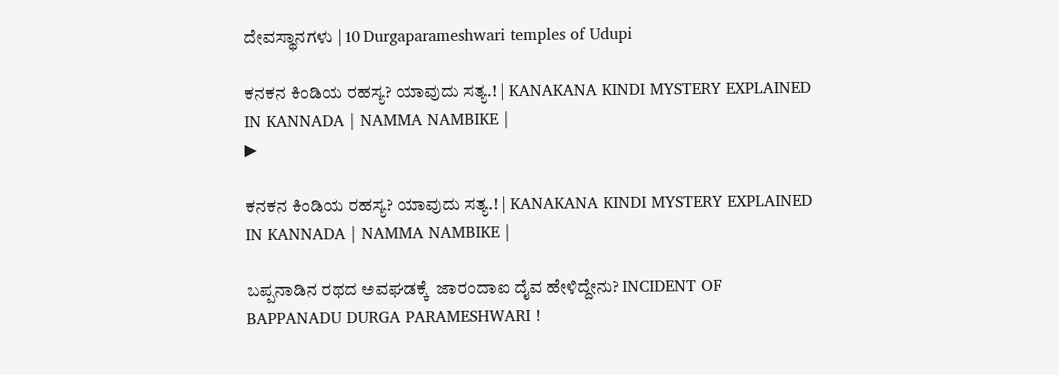ದೇವಸ್ಥಾನಗಳು | 10 Durgaparameshwari temples of Udupi

ಕನಕನ ಕಿಂಡಿಯ ರಹಸ್ಯ? ಯಾವುದು ಸತ್ಯ.! | KANAKANA KINDI MYSTERY EXPLAINED IN KANNADA | NAMMA NAMBIKE |
▶

ಕನಕನ ಕಿಂಡಿಯ ರಹಸ್ಯ? ಯಾವುದು ಸತ್ಯ.! | KANAKANA KINDI MYSTERY EXPLAINED IN KANNADA | NAMMA NAMBIKE |

ಬಪ್ಪನಾಡಿನ ರಥದ ಅವಘಡಕ್ಕೆ  ಜಾರಂದಾಐ ದೈವ ಹೇಳಿದ್ದೇನು? INCIDENT OF BAPPANADU DURGA PARAMESHWARI !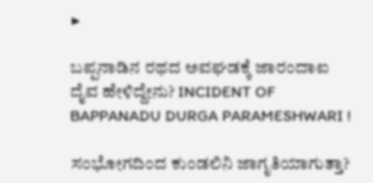▶

ಬಪ್ಪನಾಡಿನ ರಥದ ಅವಘಡಕ್ಕೆ ಜಾರಂದಾಐ ದೈವ ಹೇಳಿದ್ದೇನು? INCIDENT OF BAPPANADU DURGA PARAMESHWARI !

ಸಂಭೋಗದಿಂದ ಕುಂಡಲಿನಿ ಜಾಗೃತಿಯಾಗುತ್ತಾ?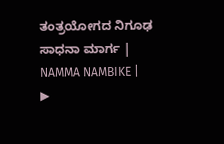ತಂತ್ರಯೋಗದ ನಿಗೂಢ ಸಾಧನಾ ಮಾರ್ಗ | NAMMA NAMBIKE |
▶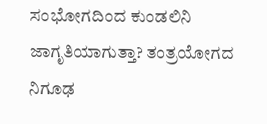ಸಂಭೋಗದಿಂದ ಕುಂಡಲಿನಿ ಜಾಗೃತಿಯಾಗುತ್ತಾ? ತಂತ್ರಯೋಗದ ನಿಗೂಢ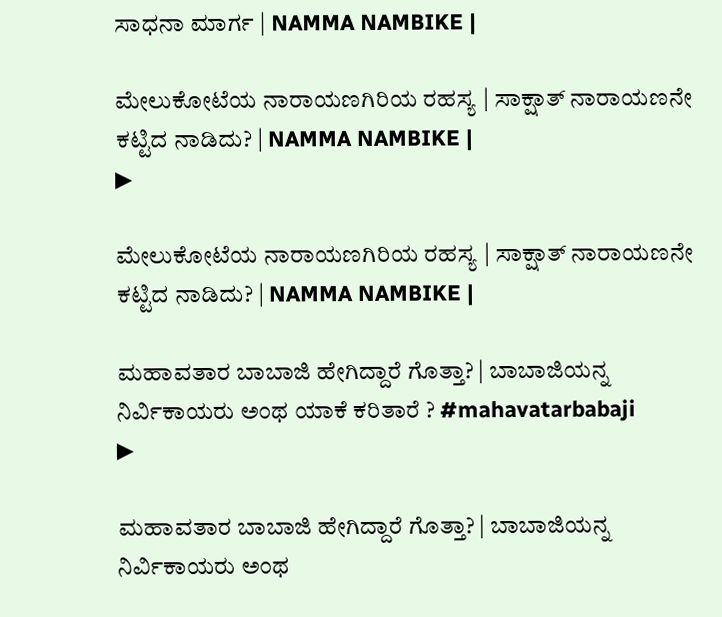ಸಾಧನಾ ಮಾರ್ಗ | NAMMA NAMBIKE |

ಮೇಲುಕೋಟೆಯ ನಾರಾಯಣಗಿರಿಯ ರಹಸ್ಯ | ಸಾಕ್ಷಾತ್‌ ನಾರಾಯಣನೇ ಕಟ್ಟಿದ ನಾಡಿದು? | NAMMA NAMBIKE |
▶

ಮೇಲುಕೋಟೆಯ ನಾರಾಯಣಗಿರಿಯ ರಹಸ್ಯ | ಸಾಕ್ಷಾತ್‌ ನಾರಾಯಣನೇ ಕಟ್ಟಿದ ನಾಡಿದು? | NAMMA NAMBIKE |

ಮಹಾವತಾರ ಬಾಬಾಜಿ ಹೇಗಿದ್ದಾರೆ ಗೊತ್ತಾ? | ಬಾಬಾಜಿಯನ್ನ ನಿರ್ವಿಕಾಯರು ಅಂಥ ಯಾಕೆ ಕರಿತಾರೆ ? #mahavatarbabaji
▶

ಮಹಾವತಾರ ಬಾಬಾಜಿ ಹೇಗಿದ್ದಾರೆ ಗೊತ್ತಾ? | ಬಾಬಾಜಿಯನ್ನ ನಿರ್ವಿಕಾಯರು ಅಂಥ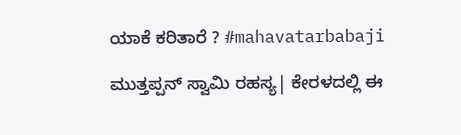ಯಾಕೆ ಕರಿತಾರೆ ? #mahavatarbabaji

ಮುತ್ತಪ್ಪನ್ ಸ್ವಾಮಿ ರಹಸ್ಯ| ಕೇರಳದಲ್ಲಿ ಈ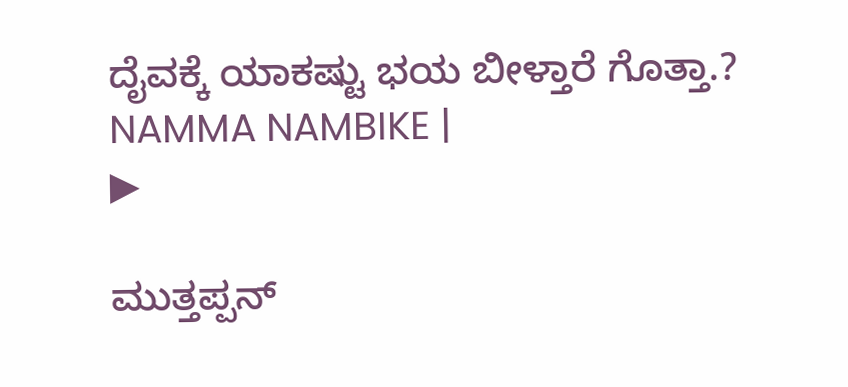ದೈವಕ್ಕೆ ಯಾಕಷ್ಟು ಭಯ ಬೀಳ್ತಾರೆ ಗೊತ್ತಾ.?  NAMMA NAMBIKE |
▶

ಮುತ್ತಪ್ಪನ್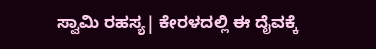ಸ್ವಾಮಿ ರಹಸ್ಯ| ಕೇರಳದಲ್ಲಿ ಈ ದೈವಕ್ಕೆ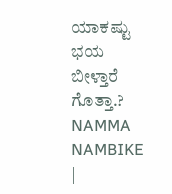ಯಾಕಷ್ಟು ಭಯ ಬೀಳ್ತಾರೆ ಗೊತ್ತಾ.? NAMMA NAMBIKE |